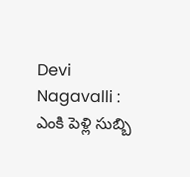Devi Nagavalli : ఎంకి పెళ్లి సుబ్బి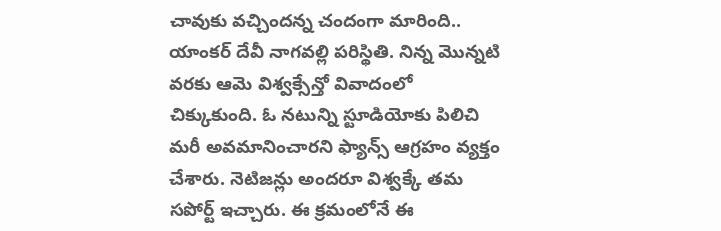చావుకు వచ్చిందన్న చందంగా మారింది.. యాంకర్ దేవీ నాగవల్లి పరిస్థితి. నిన్న మొన్నటి వరకు ఆమె విశ్వక్సేన్తో వివాదంలో చిక్కుకుంది. ఓ నటున్ని స్టూడియోకు పిలిచి మరీ అవమానించారని ఫ్యాన్స్ ఆగ్రహం వ్యక్తం చేశారు. నెటిజన్లు అందరూ విశ్వక్కే తమ సపోర్ట్ ఇచ్చారు. ఈ క్రమంలోనే ఈ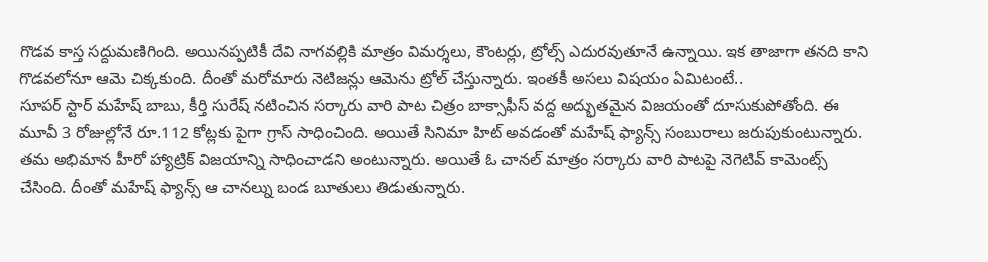గొడవ కాస్త సద్దుమణిగింది. అయినప్పటికీ దేవి నాగవల్లికి మాత్రం విమర్శలు, కౌంటర్లు, ట్రోల్స్ ఎదురవుతూనే ఉన్నాయి. ఇక తాజాగా తనది కాని గొడవలోనూ ఆమె చిక్కకుంది. దీంతో మరోమారు నెటిజన్లు ఆమెను ట్రోల్ చేస్తున్నారు. ఇంతకీ అసలు విషయం ఏమిటంటే..
సూపర్ స్టార్ మహేష్ బాబు, కీర్తి సురేష్ నటించిన సర్కారు వారి పాట చిత్రం బాక్సాఫీస్ వద్ద అద్భుతమైన విజయంతో దూసుకుపోతోంది. ఈ మూవీ 3 రోజుల్లోనే రూ.112 కోట్లకు పైగా గ్రాస్ సాధించింది. అయితే సినిమా హిట్ అవడంతో మహేష్ ఫ్యాన్స్ సంబురాలు జరుపుకుంటున్నారు. తమ అభిమాన హీరో హ్యాట్రిక్ విజయాన్ని సాధించాడని అంటున్నారు. అయితే ఓ చానల్ మాత్రం సర్కారు వారి పాటపై నెగెటివ్ కామెంట్స్ చేసింది. దీంతో మహేష్ ఫ్యాన్స్ ఆ చానల్ను బండ బూతులు తిడుతున్నారు.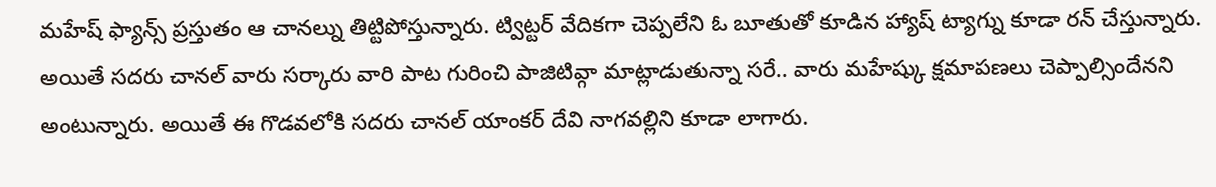మహేష్ ఫ్యాన్స్ ప్రస్తుతం ఆ చానల్ను తిట్టిపోస్తున్నారు. ట్విట్టర్ వేదికగా చెప్పలేని ఓ బూతుతో కూడిన హ్యాష్ ట్యాగ్ను కూడా రన్ చేస్తున్నారు. అయితే సదరు చానల్ వారు సర్కారు వారి పాట గురించి పాజిటివ్గా మాట్లాడుతున్నా సరే.. వారు మహేష్కు క్షమాపణలు చెప్పాల్సిందేనని అంటున్నారు. అయితే ఈ గొడవలోకి సదరు చానల్ యాంకర్ దేవి నాగవల్లిని కూడా లాగారు.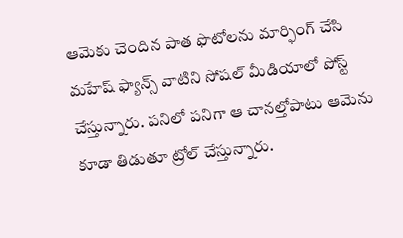ఆమెకు చెందిన పాత ఫొటోలను మార్ఫింగ్ చేసి మహేష్ ఫ్యాన్స్ వాటిని సోషల్ మీడియాలో పోస్ట్ చేస్తున్నారు. పనిలో పనిగా ఆ చానల్తోపాటు ఆమెను కూడా తిడుతూ ట్రోల్ చేస్తున్నారు.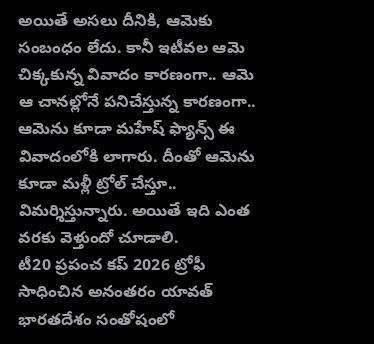అయితే అసలు దీనికి, ఆమెకు సంబంధం లేదు. కానీ ఇటీవల ఆమె చిక్కకున్న వివాదం కారణంగా.. ఆమె ఆ చానల్లోనే పనిచేస్తున్న కారణంగా.. ఆమెను కూడా మహేష్ ఫ్యాన్స్ ఈ వివాదంలోకి లాగారు. దీంతో ఆమెను కూడా మళ్లీ ట్రోల్ చేస్తూ.. విమర్శిస్తున్నారు. అయితే ఇది ఎంత వరకు వెళ్తుందో చూడాలి.
టీ20 ప్రపంచ కప్ 2026 ట్రోఫీ సాధించిన అనంతరం యావత్ భారతదేశం సంతోషంలో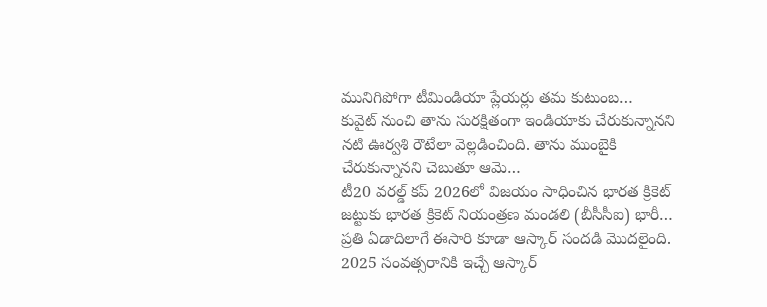మునిగిపోగా టీమిండియా ప్లేయర్లు తమ కుటుంబ…
కువైట్ నుంచి తాను సురక్షితంగా ఇండియాకు చేరుకున్నానని నటి ఊర్వశి రౌటేలా వెల్లడించింది. తాను ముంబైకి చేరుకున్నానని చెబుతూ ఆమె…
టీ20 వరల్డ్ కప్ 2026లో విజయం సాధించిన భారత క్రికెట్ జట్టుకు భారత క్రికెట్ నియంత్రణ మండలి (బీసీసీఐ) భారీ…
ప్రతి ఏడాదిలాగే ఈసారి కూడా ఆస్కార్ సందడి మొదలైంది. 2025 సంవత్సరానికి ఇచ్చే ఆస్కార్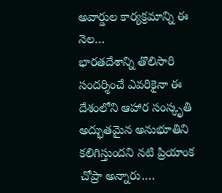అవార్డుల కార్యక్రమాన్ని ఈ నెల…
భారతదేశాన్ని తొలిసారి సందర్శించే ఎవరికైనా ఈ దేశంలోని ఆహార సంస్కృతి అద్భుతమైన అనుభూతిని కలిగిస్తుందని నటి ప్రియాంక చోప్రా అన్నారు.…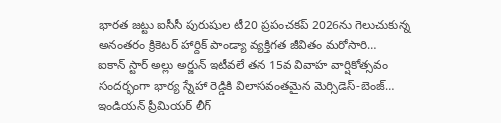భారత జట్టు ఐసీసీ పురుషుల టీ20 ప్రపంచకప్ 2026ను గెలుచుకున్న అనంతరం క్రికెటర్ హార్దిక్ పాండ్యా వ్యక్తిగత జీవితం మరోసారి…
ఐకాన్ స్టార్ అల్లు అర్జున్ ఇటీవలే తన 15వ వివాహ వార్షికోత్సవం సందర్భంగా భార్య స్నేహా రెడ్డికి విలాసవంతమైన మెర్సిడెస్-బెంజ్…
ఇండియన్ ప్రీమియర్ లీగ్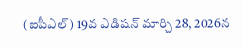(ఐపీఎల్) 19వ ఎడిషన్ మార్చి 28, 2026న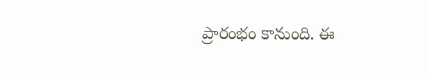ప్రారంభం కానుంది. ఈ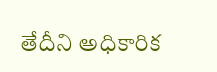తేదీని అధికారిక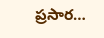ప్రసార…